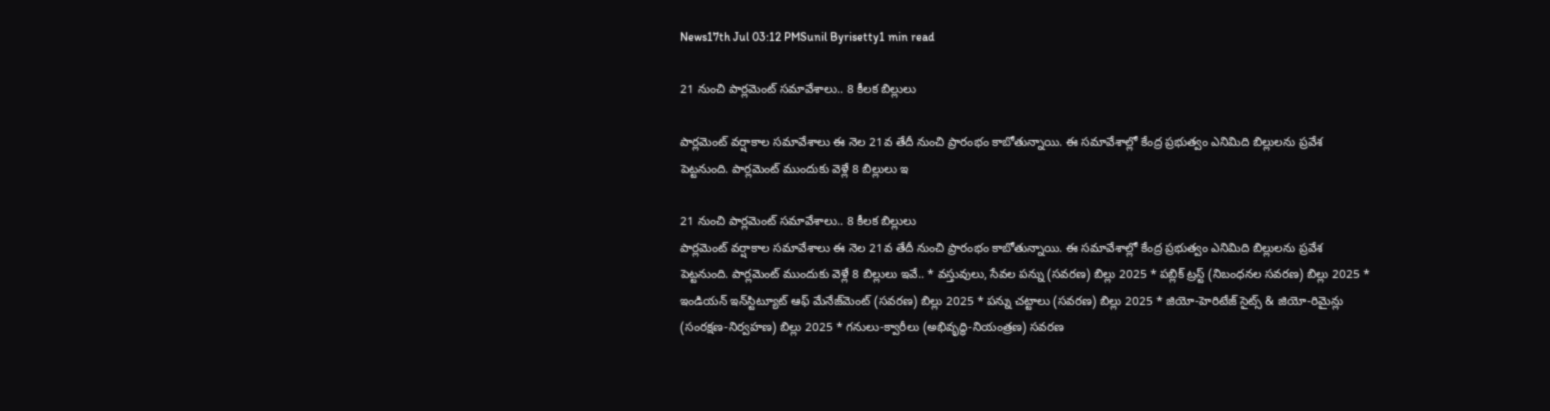News17th Jul 03:12 PMSunil Byrisetty1 min read

21 నుంచి పార్లమెంట్ సమావేశాలు.. 8 కీలక బిల్లులు

పార్లమెంట్ వర్షాకాల సమావేశాలు ఈ నెల 21వ తేదీ నుంచి ప్రారంభం కాబోతున్నాయి. ఈ సమావేశాల్లో కేంద్ర ప్రభుత్వం ఎనిమిది బిల్లులను ప్రవేశ పెట్టనుంది. పార్లమెంట్ ముందుకు వెళ్లే 8 బిల్లులు ఇ

21 నుంచి పార్లమెంట్ సమావేశాలు.. 8 కీలక బిల్లులు
పార్లమెంట్ వర్షాకాల సమావేశాలు ఈ నెల 21వ తేదీ నుంచి ప్రారంభం కాబోతున్నాయి. ఈ సమావేశాల్లో కేంద్ర ప్రభుత్వం ఎనిమిది బిల్లులను ప్రవేశ పెట్టనుంది. పార్లమెంట్ ముందుకు వెళ్లే 8 బిల్లులు ఇవే.. * వస్తువులు, సేవల పన్ను (సవరణ) బిల్లు 2025 * పబ్లిక్ ట్రస్ట్ (నిబంధనల సవరణ) బిల్లు 2025 * ఇండియన్ ఇన్‌స్టిట్యూట్ ఆఫ్ మేనేజ్‌మెంట్ (సవరణ) బిల్లు 2025 * పన్ను చట్టాలు (సవరణ) బిల్లు 2025 * జియో-హెరిటేజ్ సైట్స్ & జియో-రిమైన్లు (సంరక్షణ-నిర్వహణ) బిల్లు 2025 * గనులు-క్వారీలు (అభివృద్ధి-నియంత్రణ) సవరణ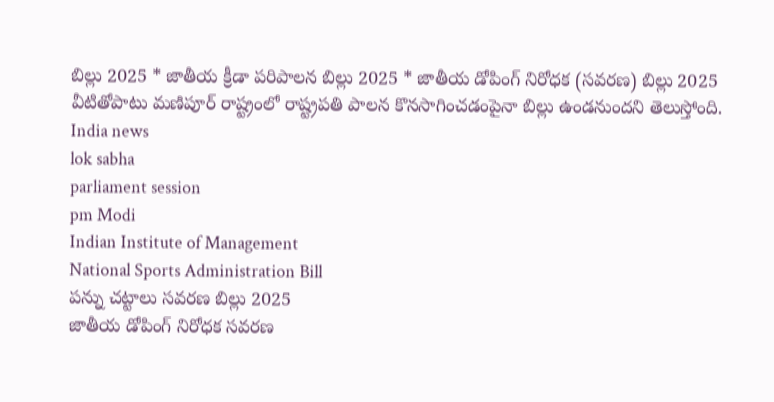బిల్లు 2025 * జాతీయ క్రీడా పరిపాలన బిల్లు 2025 * జాతీయ డోపింగ్ నిరోధక (సవరణ) బిల్లు 2025 వీటితోపాటు మణిపూర్ రాష్ట్రంలో రాష్ట్రపతి పాలన కొనసాగించడంపైనా బిల్లు ఉండనుందని తెలుస్తోంది.
India news
lok sabha
parliament session
pm Modi
Indian Institute of Management
National Sports Administration Bill
పన్ను చట్టాలు సవరణ బిల్లు 2025
జాతీయ డోపింగ్ నిరోధక సవరణ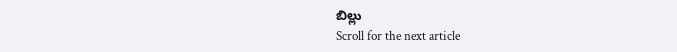బిల్లు
Scroll for the next article